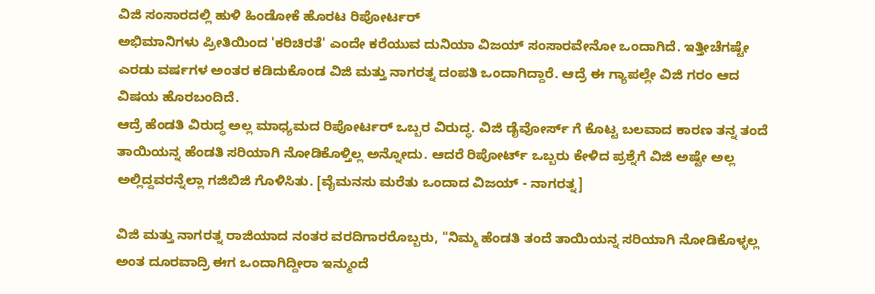ವಿಜಿ ಸಂಸಾರದಲ್ಲಿ ಹುಳಿ ಹಿಂಡೋಕೆ ಹೊರಟ ರಿಪೋರ್ಟರ್
ಅಭಿಮಾನಿಗಳು ಪ್ರೀತಿಯಿಂದ 'ಕರಿಚಿರತೆ' ಎಂದೇ ಕರೆಯುವ ದುನಿಯಾ ವಿಜಯ್ ಸಂಸಾರವೇನೋ ಒಂದಾಗಿದೆ. ಇತ್ತೀಚೆಗಷ್ಟೇ ಎರಡು ವರ್ಷಗಳ ಅಂತರ ಕಡಿದುಕೊಂಡ ವಿಜಿ ಮತ್ತು ನಾಗರತ್ನ ದಂಪತಿ ಒಂದಾಗಿದ್ದಾರೆ. ಆದ್ರೆ ಈ ಗ್ಯಾಪಲ್ಲೇ ವಿಜಿ ಗರಂ ಆದ ವಿಷಯ ಹೊರಬಂದಿದೆ.
ಆದ್ರೆ ಹೆಂಡತಿ ವಿರುದ್ಧ ಅಲ್ಲ ಮಾಧ್ಯಮದ ರಿಪೋರ್ಟರ್ ಒಬ್ಬರ ವಿರುದ್ಧ. ವಿಜಿ ಡೈವೋರ್ಸ್ ಗೆ ಕೊಟ್ಟ ಬಲವಾದ ಕಾರಣ ತನ್ನ ತಂದೆ ತಾಯಿಯನ್ನ ಹೆಂಡತಿ ಸರಿಯಾಗಿ ನೋಡಿಕೊಳ್ತಿಲ್ಲ ಅನ್ನೋದು. ಆದರೆ ರಿಪೋರ್ಟ್ ಒಬ್ಬರು ಕೇಳಿದ ಪ್ರಶ್ನೆಗೆ ವಿಜಿ ಅಷ್ಟೇ ಅಲ್ಲ ಅಲ್ಲಿದ್ದವರನ್ನೆಲ್ಲಾ ಗಜಿಬಿಜಿ ಗೊಳಿಸಿತು. [ವೈಮನಸು ಮರೆತು ಒಂದಾದ ವಿಜಯ್ - ನಾಗರತ್ನ]

ವಿಜಿ ಮತ್ತು ನಾಗರತ್ನ ರಾಜಿಯಾದ ನಂತರ ವರದಿಗಾರರೊಬ್ಬರು, "ನಿಮ್ಮ ಹೆಂಡತಿ ತಂದೆ ತಾಯಿಯನ್ನ ಸರಿಯಾಗಿ ನೋಡಿಕೊಳ್ಳಲ್ಲ ಅಂತ ದೂರವಾದ್ರಿ ಈಗ ಒಂದಾಗಿದ್ದೀರಾ ಇನ್ಮುಂದೆ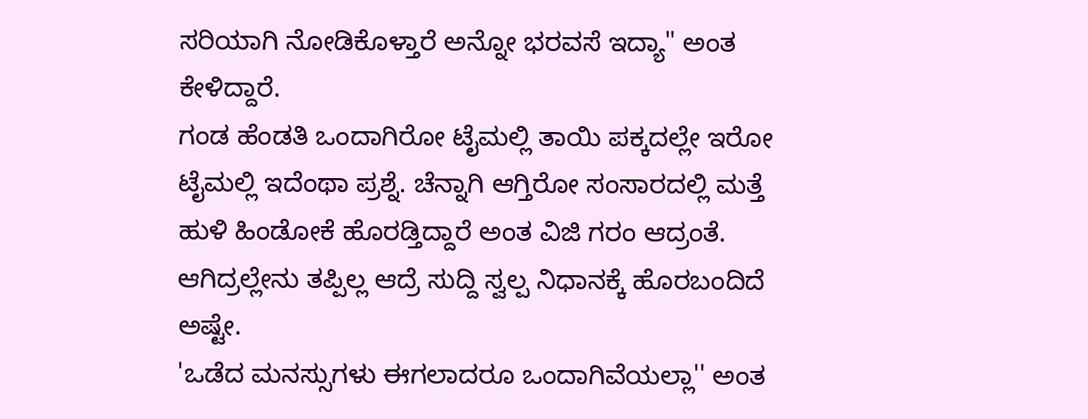ಸರಿಯಾಗಿ ನೋಡಿಕೊಳ್ತಾರೆ ಅನ್ನೋ ಭರವಸೆ ಇದ್ಯಾ" ಅಂತ ಕೇಳಿದ್ದಾರೆ.
ಗಂಡ ಹೆಂಡತಿ ಒಂದಾಗಿರೋ ಟೈಮಲ್ಲಿ ತಾಯಿ ಪಕ್ಕದಲ್ಲೇ ಇರೋ ಟೈಮಲ್ಲಿ ಇದೆಂಥಾ ಪ್ರಶ್ನೆ. ಚೆನ್ನಾಗಿ ಆಗ್ತಿರೋ ಸಂಸಾರದಲ್ಲಿ ಮತ್ತೆ ಹುಳಿ ಹಿಂಡೋಕೆ ಹೊರಡ್ತಿದ್ದಾರೆ ಅಂತ ವಿಜಿ ಗರಂ ಆದ್ರಂತೆ. ಆಗಿದ್ರಲ್ಲೇನು ತಪ್ಪಿಲ್ಲ ಆದ್ರೆ ಸುದ್ದಿ ಸ್ವಲ್ಪ ನಿಧಾನಕ್ಕೆ ಹೊರಬಂದಿದೆ ಅಷ್ಟೇ.
'ಒಡೆದ ಮನಸ್ಸುಗಳು ಈಗಲಾದರೂ ಒಂದಾಗಿವೆಯಲ್ಲಾ'' ಅಂತ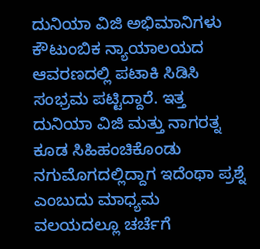ದುನಿಯಾ ವಿಜಿ ಅಭಿಮಾನಿಗಳು ಕೌಟುಂಬಿಕ ನ್ಯಾಯಾಲಯದ ಆವರಣದಲ್ಲಿ ಪಟಾಕಿ ಸಿಡಿಸಿ ಸಂಭ್ರಮ ಪಟ್ಟಿದ್ದಾರೆ. ಇತ್ತ ದುನಿಯಾ ವಿಜಿ ಮತ್ತು ನಾಗರತ್ನ ಕೂಡ ಸಿಹಿಹಂಚಿಕೊಂಡು ನಗುಮೊಗದಲ್ಲಿದ್ದಾಗ ಇದೆಂಥಾ ಪ್ರಶ್ನೆ ಎಂಬುದು ಮಾಧ್ಯಮ ವಲಯದಲ್ಲೂ ಚರ್ಚೆಗೆ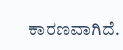ಕಾರಣವಾಗಿದೆ.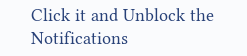Click it and Unblock the Notifications